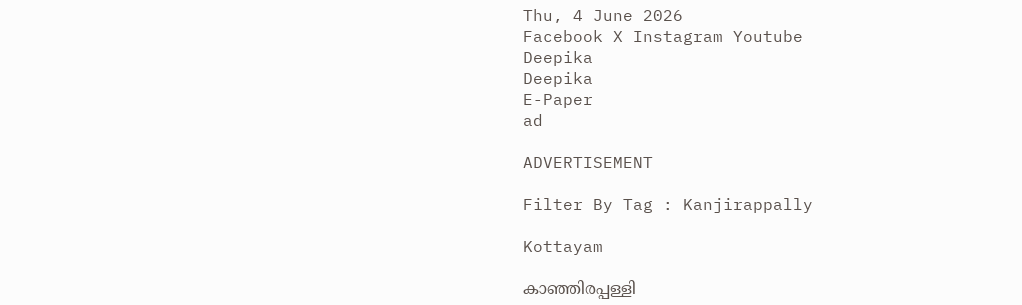Thu, 4 June 2026
Facebook X Instagram Youtube
Deepika
Deepika
E-Paper
ad

ADVERTISEMENT

Filter By Tag : Kanjirappally

Kottayam

കാഞ്ഞിരപ്പള്ളി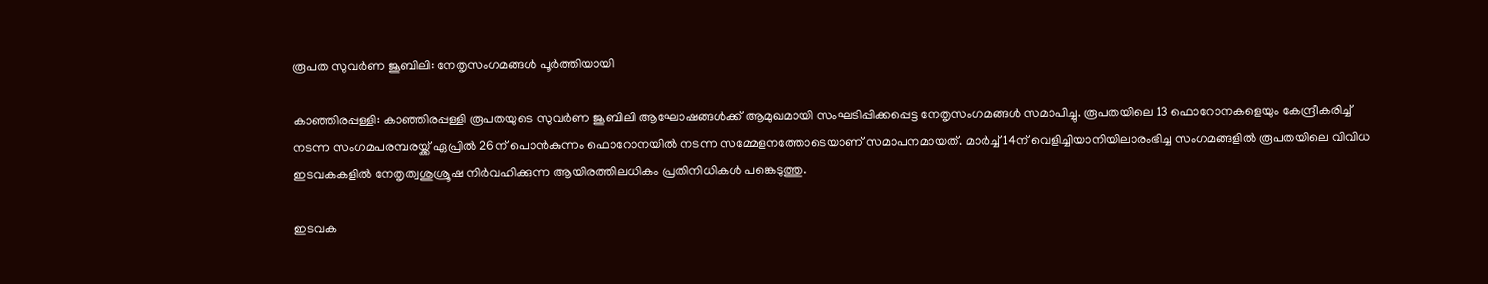രൂപത സുവർണ ജൂബിലി: നേതൃസംഗമങ്ങൾ പൂർത്തിയായി

കാഞ്ഞിരപ്പള്ളി: കാഞ്ഞിരപ്പള്ളി രൂപതയുടെ സുവർണ ജൂബിലി ആഘോഷങ്ങൾക്ക് ആമുഖമായി സംഘടിപ്പിക്കപ്പെട്ട നേതൃസംഗമങ്ങൾ സമാപിച്ചു. രൂപതയിലെ 13 ഫൊറോനകളെയും കേന്ദ്രീകരിച്ച് നടന്ന സംഗമപരമ്പരയ്ക്ക് ഏപ്രിൽ 26ന് പൊൻകുന്നം ഫൊറോനയിൽ നടന്ന സമ്മേളനത്തോടെയാണ് സമാപനമായത്. മാർച്ച് 14ന് വെളിച്ചിയാനിയിലാരംഭിച്ച സംഗമങ്ങളിൽ രൂപതയിലെ വിവിധ ഇടവകകളിൽ നേതൃത്വശുശ്രൂഷ നിർവഹിക്കുന്ന ആയിരത്തിലധികം പ്രതിനിധികൾ പങ്കെടുത്തു.

ഇടവക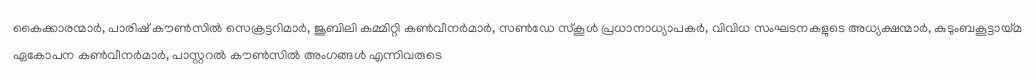കൈക്കാരന്മാർ, പാരിഷ് കൗൺസിൽ സെക്രട്ടറിമാർ, ജൂബിലി കമ്മിറ്റി കൺവീനർമാർ, സൺഡേ സ്കൂൾ പ്രധാനാധ്യാപകർ, വിവിധ സംഘടനകളുടെ അധ്യക്ഷന്മാർ, കുടുംബകൂട്ടായ്മ ഏകോപന കൺവീനർമാർ, പാസ്റ്ററൽ കൗൺസിൽ അംഗങ്ങൾ എന്നിവരുടെ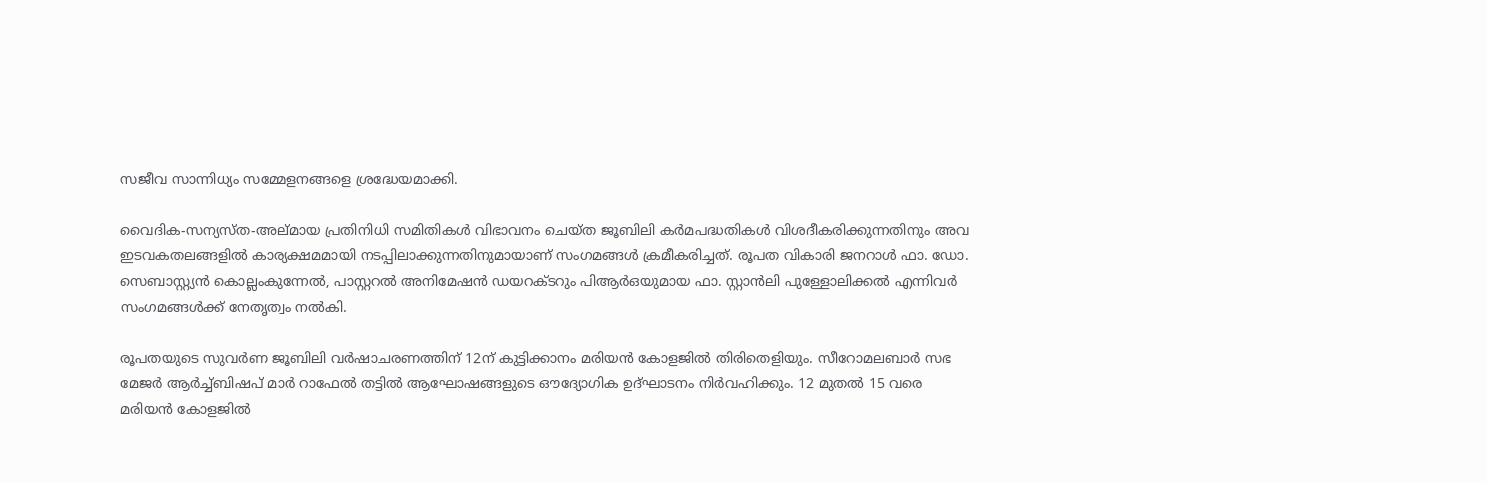സജീവ സാന്നിധ്യം സമ്മേളനങ്ങളെ ശ്രദ്ധേയമാക്കി.

വൈദിക-സന്യസ്ത-അല്മായ പ്രതിനിധി സമിതികൾ വിഭാവനം ചെയ്ത ജൂബിലി കർമപദ്ധതികൾ വിശദീകരിക്കുന്നതിനും അവ ഇടവകതലങ്ങളിൽ കാര്യക്ഷമമായി നടപ്പിലാക്കുന്നതിനുമായാണ് സംഗമങ്ങൾ ക്രമീകരിച്ചത്. രൂപത വികാരി ജനറാൾ ഫാ. ഡോ. സെബാസ്റ്റ്യൻ കൊല്ലംകുന്നേൽ, പാസ്റ്ററൽ അനിമേഷൻ ഡയറക്‌ടറും പിആർഒയുമായ ഫാ. സ്റ്റാൻലി പുള്ളോലിക്കൽ എന്നിവർ സംഗമങ്ങൾക്ക് നേതൃത്വം നൽകി.

രൂപതയുടെ സുവർണ ജൂബിലി വർഷാചരണത്തിന് 12ന് കുട്ടിക്കാനം മരിയൻ കോളജിൽ തിരിതെളിയും. സീറോമലബാർ സഭ മേജർ ആർച്ച്ബിഷപ് മാർ റാഫേൽ തട്ടിൽ ആഘോഷങ്ങളുടെ ഔദ്യോഗിക ഉദ്ഘാടനം നിർവഹിക്കും. 12 മുതൽ 15 വരെ മരിയൻ കോളജിൽ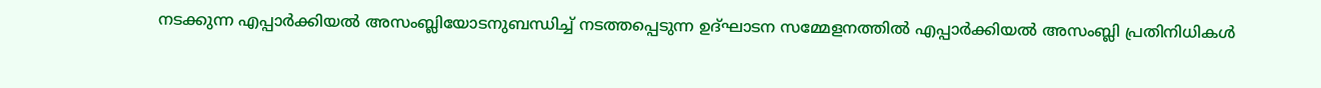നടക്കുന്ന എപ്പാർക്കിയൽ അസംബ്ലിയോടനുബന്ധിച്ച് നടത്തപ്പെടുന്ന ഉദ്ഘാടന സമ്മേളനത്തിൽ എപ്പാർക്കിയൽ അസംബ്ലി പ്രതിനിധികൾ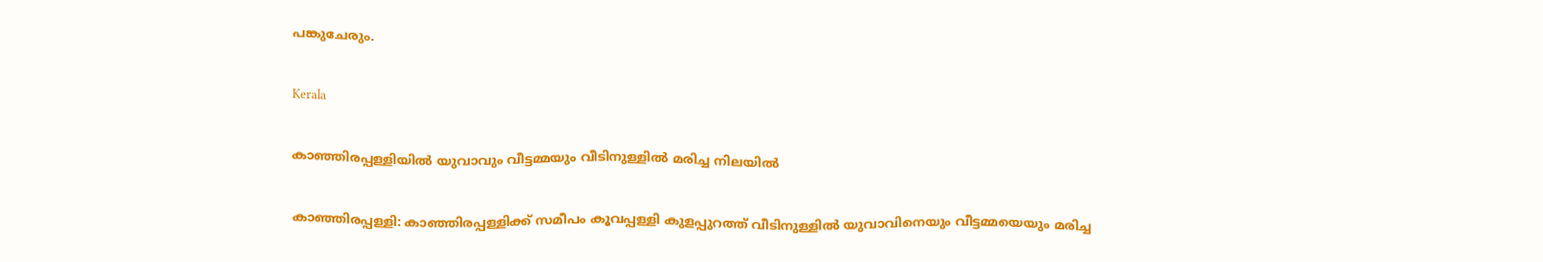പങ്കുചേരും.

Kerala

കാഞ്ഞിരപ്പള്ളിയിൽ യുവാവും വീട്ടമ്മയും വീടിനുള്ളിൽ മരിച്ച നിലയിൽ

കാഞ്ഞിരപ്പള്ളി: കാഞ്ഞിരപ്പള്ളിക്ക് സമീപം കൂവപ്പള്ളി കുളപ്പുറത്ത് വീടിനുള്ളിൽ യുവാവിനെയും വീട്ടമ്മയെയും മരിച്ച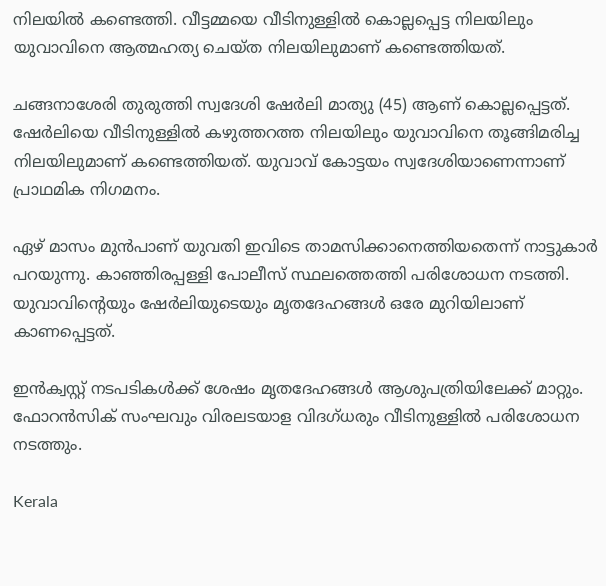നിലയിൽ കണ്ടെത്തി. വീട്ടമ്മയെ വീടിനുള്ളിൽ കൊല്ലപ്പെട്ട നിലയിലും യുവാവിനെ ആത്മഹത്യ ചെയ്ത നിലയിലുമാണ് കണ്ടെത്തിയത്.

ചങ്ങനാശേരി തുരുത്തി സ്വദേശി ഷേർലി മാത്യു (45) ആണ് കൊല്ലപ്പെട്ടത്. ഷേർലിയെ വീടിനുള്ളിൽ കഴുത്തറത്ത നിലയിലും യുവാവിനെ തൂങ്ങിമരിച്ച നിലയിലുമാണ് കണ്ടെത്തിയത്. യുവാവ് കോട്ടയം സ്വദേശിയാണെന്നാണ് പ്രാഥമിക നിഗമനം.

ഏഴ് മാസം മുൻപാണ് യുവതി ഇവിടെ താമസിക്കാനെത്തിയതെന്ന് നാട്ടുകാർ പറയുന്നു. കാഞ്ഞിരപ്പള്ളി പോലീസ് സ്ഥലത്തെത്തി പരിശോധന നടത്തി. യുവാവിന്‍റെയും ഷേർലിയുടെയും മൃതദേഹങ്ങൾ ഒരേ മുറിയിലാണ് കാണപ്പെട്ടത്.

ഇൻക്വസ്റ്റ് നടപടികൾക്ക് ശേഷം മൃതദേഹങ്ങൾ ആശുപത്രിയിലേക്ക് മാറ്റും. ഫോറൻസിക് സംഘവും വിരലടയാള വിദഗ്ധരും വീടിനുള്ളിൽ പരിശോധന നടത്തും.

Kerala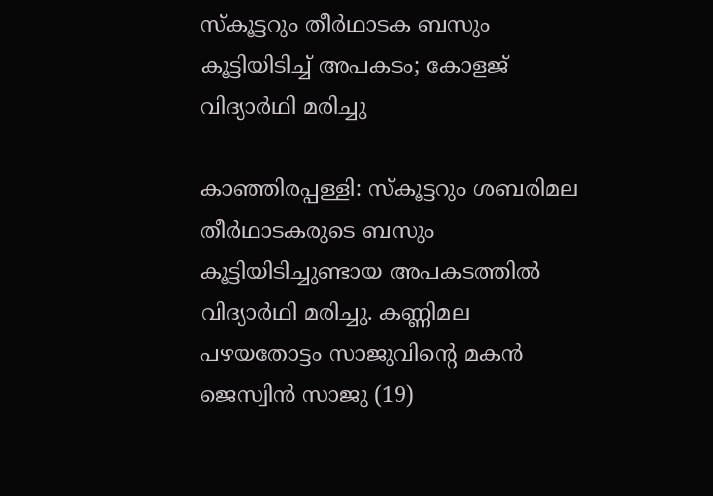സ്കൂട്ടറും തീർഥാടക ബസും കൂട്ടിയിടിച്ച് അപകടം; കോളജ് വിദ്യാർഥി മരിച്ചു

കാഞ്ഞിരപ്പള്ളി: സ്കൂട്ടറും ശബരിമല തീർഥാടകരുടെ ബസും കൂട്ടിയിടിച്ചുണ്ടായ അപകടത്തിൽ വിദ്യാർഥി മരിച്ചു. കണ്ണിമല പഴയതോട്ടം സാജുവിന്‍റെ മകൻ ജെസ്വിൻ സാജു (19)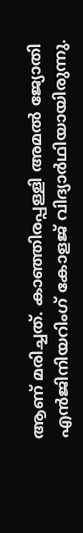ആണ് മരിച്ചത്. കാഞ്ഞിരപ്പള്ളി അമൽ ജ്യോതി എൻജിനിയറിംഗ് കോളജ് വിദ്യാർഥിയായിരുന്നു.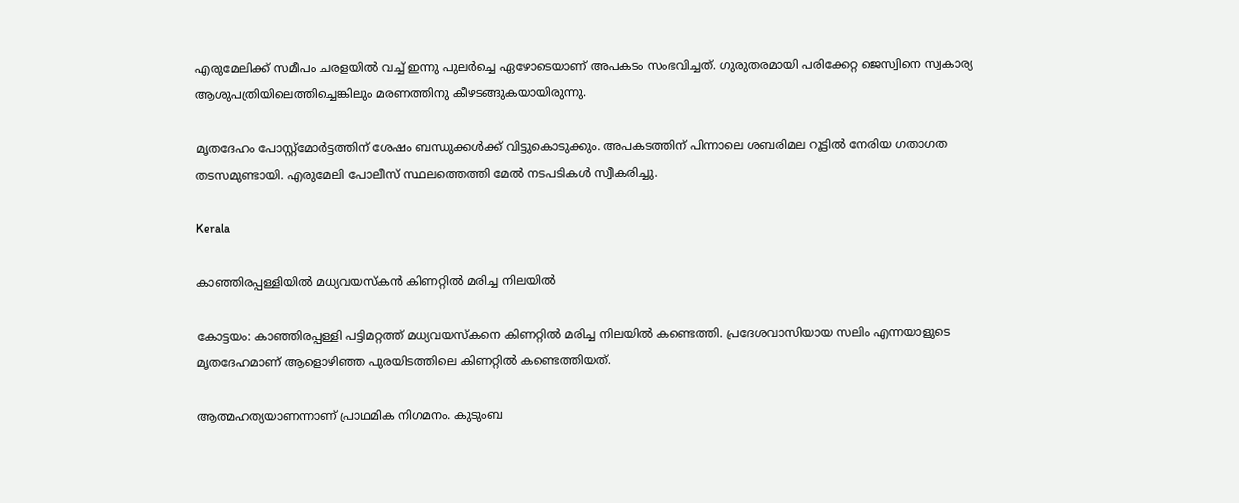എരുമേലിക്ക് സമീപം ചരളയിൽ വച്ച് ഇന്നു പുലർച്ചെ ഏഴോടെയാണ് അപകടം സംഭവിച്ചത്. ഗുരുതരമായി പരിക്കേറ്റ ജെസ്വിനെ സ്വകാര്യ ആശുപത്രിയിലെത്തിച്ചെങ്കിലും മരണത്തിനു കീഴടങ്ങുകയായിരുന്നു.

മൃതദേഹം പോസ്റ്റ്‌മോർട്ടത്തിന് ശേഷം ബന്ധുക്കൾക്ക് വിട്ടുകൊടുക്കും. അപകടത്തിന് പിന്നാലെ ശബരിമല റൂട്ടിൽ നേരിയ ഗതാഗത തടസമുണ്ടായി. എരുമേലി പോലീസ് സ്ഥലത്തെത്തി മേൽ നടപടികൾ സ്വീകരിച്ചു.

Kerala

കാഞ്ഞിരപ്പള്ളിയിൽ മധ്യവയസ്കൻ കിണറ്റിൽ മരിച്ച നിലയിൽ

കോട്ടയം: കാഞ്ഞിരപ്പള്ളി പട്ടിമറ്റത്ത് മധ്യവയസ്കനെ കിണറ്റിൽ മരിച്ച നിലയിൽ കണ്ടെത്തി. പ്രദേശവാസിയായ സലിം എന്നയാളുടെ മൃതദേഹമാണ് ആളൊഴിഞ്ഞ പുരയിടത്തിലെ കിണറ്റിൽ കണ്ടെത്തിയത്.

ആത്മഹത്യയാണന്നാണ് പ്രാഥമിക നിഗമനം. കുടുംബ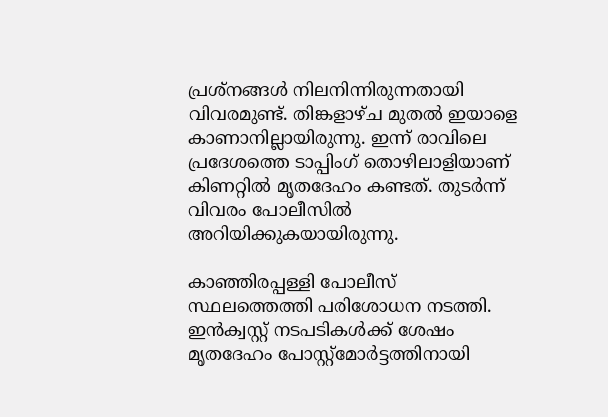പ്രശ്നങ്ങൾ നിലനിന്നിരുന്നതായി വിവരമുണ്ട്. തിങ്കളാഴ്ച മുതൽ ഇയാളെ കാണാനില്ലായിരുന്നു. ഇന്ന് രാവിലെ പ്രദേശത്തെ ടാപ്പിംഗ് തൊഴിലാളിയാണ് കിണറ്റിൽ മൃതദേഹം കണ്ടത്. തുടർന്ന് വിവരം പോലീസിൽ അറിയിക്കുകയായിരുന്നു.

കാഞ്ഞിരപ്പള്ളി പോലീസ് സ്ഥലത്തെത്തി പരിശോധന നടത്തി. ഇൻക്വസ്റ്റ് നടപടികൾക്ക് ശേഷം മൃതദേഹം പോസ്റ്റ്മോർട്ടത്തിനായി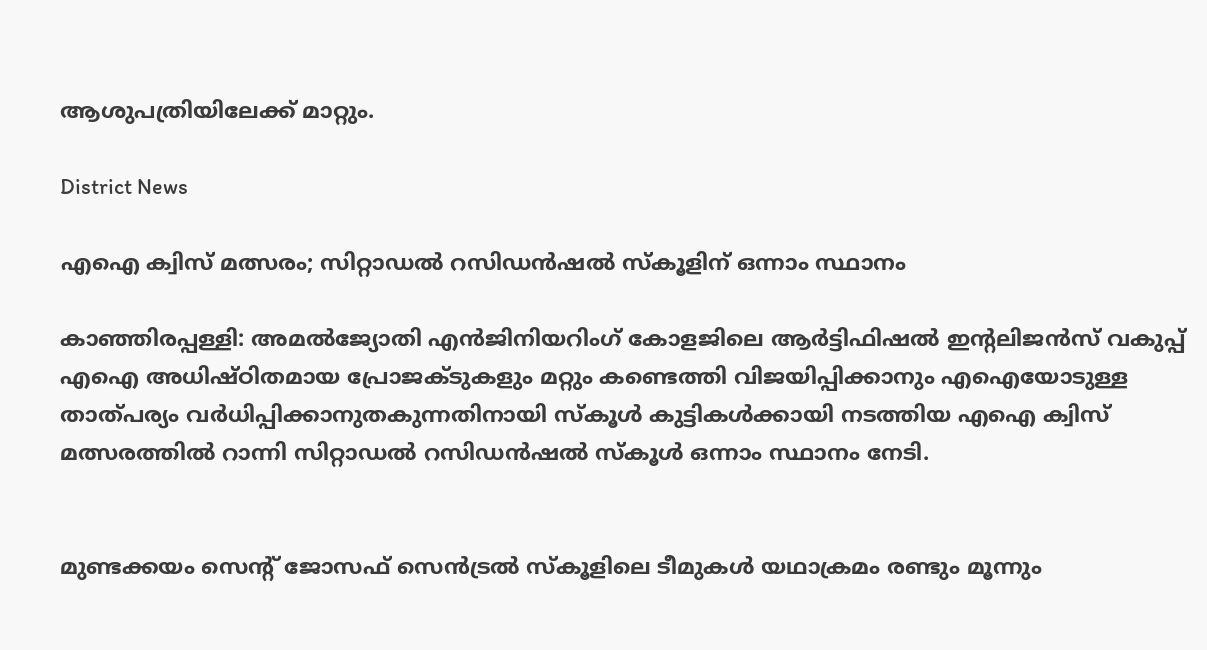ആശുപത്രിയിലേക്ക് മാറ്റും.

District News

എഐ ക്വിസ് മത്സരം; സിറ്റാഡൽ റസിഡൻഷൽ സ്‌കൂളിന് ഒന്നാം സ്ഥാനം

കാഞ്ഞിരപ്പള്ളി: അമൽജ്യോതി എൻജിനിയറിംഗ് കോളജിലെ ആർട്ടിഫിഷൽ ഇന്‍റലിജൻസ് വകുപ്പ് എഐ അധിഷ്ഠിതമായ പ്രോജക്ടുകളും മറ്റും കണ്ടെത്തി വിജയിപ്പിക്കാനും എഐയോടുള്ള താത്പര്യം വർധിപ്പിക്കാനുതകുന്നതിനായി സ്കൂൾ കുട്ടികൾക്കായി നടത്തിയ എഐ ക്വിസ് മത്സരത്തിൽ റാന്നി സിറ്റാഡൽ റസിഡൻഷൽ സ്‌കൂൾ ഒന്നാം സ്ഥാനം നേടി.


മുണ്ടക്കയം സെന്‍റ് ജോസഫ് സെൻട്രൽ സ്‌കൂളിലെ ടീമുകൾ യഥാക്രമം രണ്ടും മൂന്നും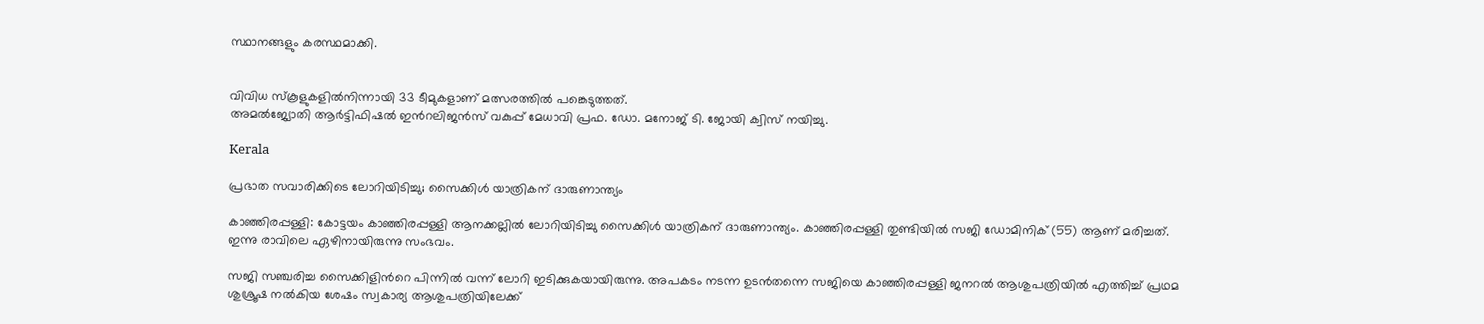സ്ഥാനങ്ങളും കരസ്ഥമാക്കി.


വിവിധ സ്‌കൂളുകളിൽനിന്നായി 33 ടീമുകളാണ് മത്സരത്തിൽ പങ്കെടുത്തത്.
അമൽജ്യോതി ആർട്ടിഫിഷൽ ഇന്‍റലിജൻസ് വകുപ്പ് മേധാവി പ്രഫ. ഡോ. മനോജ് ടി. ജോയി ക്വിസ് നയിച്ചു.

Kerala

പ്രഭാത സവാരിക്കിടെ ലോറിയിടിച്ചു; സൈക്കിൾ യാത്രികന് ദാരുണാന്ത്യം

കാഞ്ഞിരപ്പള്ളി: കോട്ടയം കാഞ്ഞിരപ്പള്ളി ആനക്കല്ലിൽ ലോറിയിടിച്ചു സൈക്കിൾ യാത്രികന് ദാരുണാന്ത്യം. കാഞ്ഞിരപ്പള്ളി തുണ്ടിയിൽ സജി ഡോമിനിക് (55) ആണ് മരിച്ചത്. ഇന്നു രാവിലെ ഏഴിനായിരുന്നു സംഭവം.

സജി സഞ്ചരിച്ച സൈക്കിളിന്‍റെ പിന്നിൽ വന്ന് ലോറി ഇടിക്കുകയായിരുന്നു. അപകടം നടന്ന ഉടൻതന്നെ സജിയെ കാഞ്ഞിരപ്പള്ളി ജനറൽ ആശുപത്രിയിൽ എത്തിച്ച് പ്രഥമ ശുശ്രൂഷ നൽകിയ ശേഷം സ്വകാര്യ ആശുപത്രിയിലേക്ക്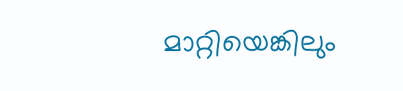മാറ്റിയെങ്കിലും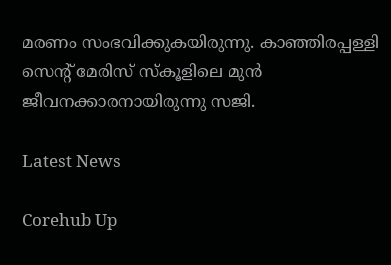മരണം സംഭവിക്കുകയിരുന്നു. കാഞ്ഞിരപ്പള്ളി സെന്‍റ് മേരിസ് സ്കൂളിലെ മുൻ ജീവനക്കാരനായിരുന്നു സജി.

Latest News

Corehub Up